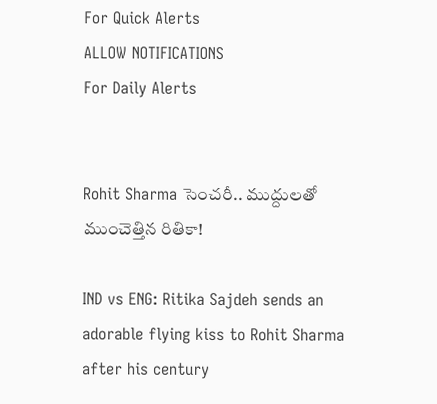For Quick Alerts
ALLOW NOTIFICATIONS
For Daily Alerts


Rohit Sharma సెంచరీ.. ముద్దులతో ముంచెత్తిన రితికా!

IND vs ENG: Ritika Sajdeh sends an adorable flying kiss to Rohit Sharma after his century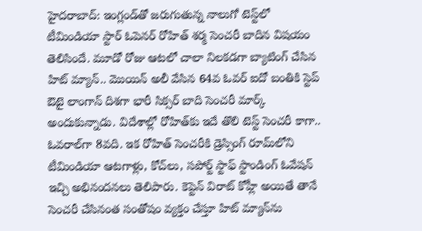హైదరాబాద్: ఇంగ్లండ్‌తో జరుగుతున్న నాలుగో టెస్ట్‌లో టీమిండియా స్టార్ ఓపెనర్ రోహిత్ శర్మ సెంచరీ బాదిన విషయం తెలిసిందే. మూడో రోజు ఆటలో చాలా నిలకడగా బ్యాటింగ్ చేసిన హిట్ మ్యాన్.. మొయిన్ అలీ వేసిన 64వ ఓవర్‌ ఐదో బంతికి స్టెప్ ఔటై లాంగాన్‌ దిశగా భారీ సిక్సర్‌ బాది సెంచరీ మార్క్ అందుకున్నాడు. విదేశాల్లో రోహిత్‌కు ఇదే తొలి టెస్ట్ సెంచరీ కాగా.. ఓవరాల్‌గా 8వది. ఇక రోహిత్ సెంచరీకి డ్రెస్సింగ్ రూమ్‌లోని టీమిండియా ఆటగాళ్లు, కోచ్‌లు, సపోర్ట్ స్టాఫ్ స్టాండింగ్ ఓవేషన్ ఇచ్చి అభినందనలు తెలిపారు. కెప్టెన్ విరాట్ కోహ్లీ అయితే తానే సెంచరీ చేసినంత సంతోషం వ్యక్తం చేస్తూ హిట్ మ్యాన్‌ను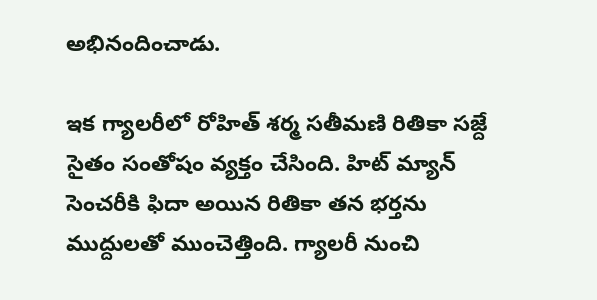అభినందించాడు.

ఇక గ్యాలరీలో రోహిత్ శర్మ సతీమణి రితికా సజ్దే సైతం సంతోషం వ్యక్తం చేసింది. హిట్ మ్యాన్ సెంచరీకి ఫిదా అయిన రితికా తన భర్తను ముద్దులతో ముంచెత్తింది. గ్యాలరీ నుంచి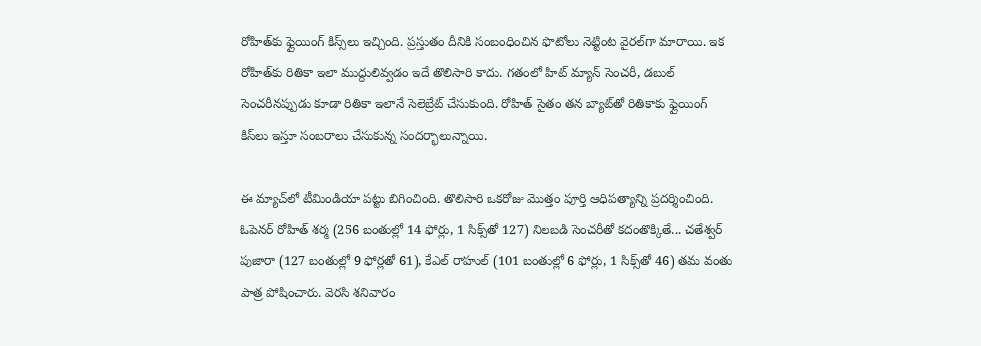రోహిత్‌కు ఫ్లైయింగ్ కిస్స్‌లు ఇచ్చింది. ప్రస్తుతం దీనికి సంబంధించిన ఫొటోలు నెట్టింట వైరల్‌గా మారాయి. ఇక రోహిత్‌కు రితికా ఇలా ముద్దులివ్వడం ఇదే తొలిసారి కాదు. గతంలో హిట్ మ్యాన్ సెంచరీ, డబుల్ సెంచరీనప్పుడు కూడా రితికా ఇలానే సెలెబ్రేట్ చేసుకుంది. రోహిత్ సైతం తన బ్యాట్‌తో రితికాకు ఫ్లైయింగ్ కిస్‌లు ఇస్తూ సంబరాలు చేసుకున్న సందర్భాలున్నాయి.

ఈ మ్యాచ్‌లో టీమిండియా పట్టు బిగించింది. తొలిసారి ఒకరోజు మొత్తం పూర్తి ఆధిపత్యాన్ని ప్రదర్శించింది. ఓపెనర్‌ రోహిత్‌ శర్మ (256 బంతుల్లో 14 ఫోర్లు, 1 సిక్స్‌‌తో 127) నిలబడి సెంచరీతో కదంతొక్కితే... చతేశ్వర్‌ పుజారా (127 బంతుల్లో 9 ఫోర్లతో 61), కేఎల్‌ రాహుల్‌ (101 బంతుల్లో 6 ఫోర్లు, 1 సిక్స్‌తో 46) తమ వంతు పాత్ర పోషించారు. వెరసి శనివారం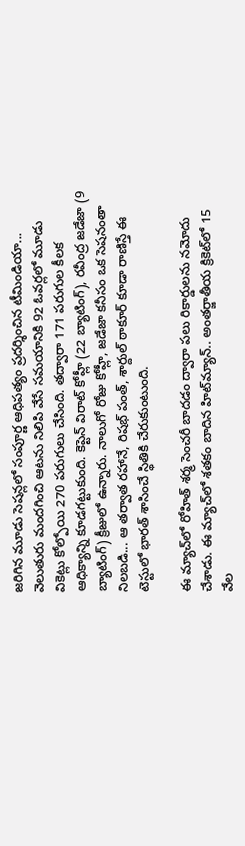జరిగిన మూడు సెషన్లలో సంపూర్ణ ఆధిపత్యం ప్రదర్శించిన టీమిండియా... వెలుతురు మందగించి ఆటను నిలిపి వేసే సమయానికి 92 ఓవర్లలో మూడు వికెట్లు కోల్పోయి 270 పరుగులు చేసింది. తద్వారా 171 పరుగుల కీలక ఆధిక్యాన్ని కూడగట్టుకుంది. కెప్టెన్‌ విరాట్‌ కోహ్లీ (22 బ్యాటింగ్‌), రవీంద్ర జడేజా (9 బ్యాటింగ్‌) క్రీజులో ఉన్నారు. నాలుగో రోజు కోహ్లీ, జడేజా కనీసం ఒక సెషనంతా నిలబడి... ఆ తర్వాత రహానే, రిషభ్‌ పంత్, శార్దుల్‌ ఠాకూర్‌ కూడా రాణిస్తే ఈ టెస్టులో భారత్‌ శాసించే స్థితికి చేరుకుంటుంది.

ఈ మ్యాచ్‌లో రోహిత్‌ శర్మ సెంచరీ బాదడం ద్వారా పలు రికార్డులను నమోదు చేశాడు. ఈ మ్యాచ్‌లో శతకం బాదిన హిట్‌మ్యాన్‌.. అంతర్జాతీయ క్రికెట్‌లో 15 వేల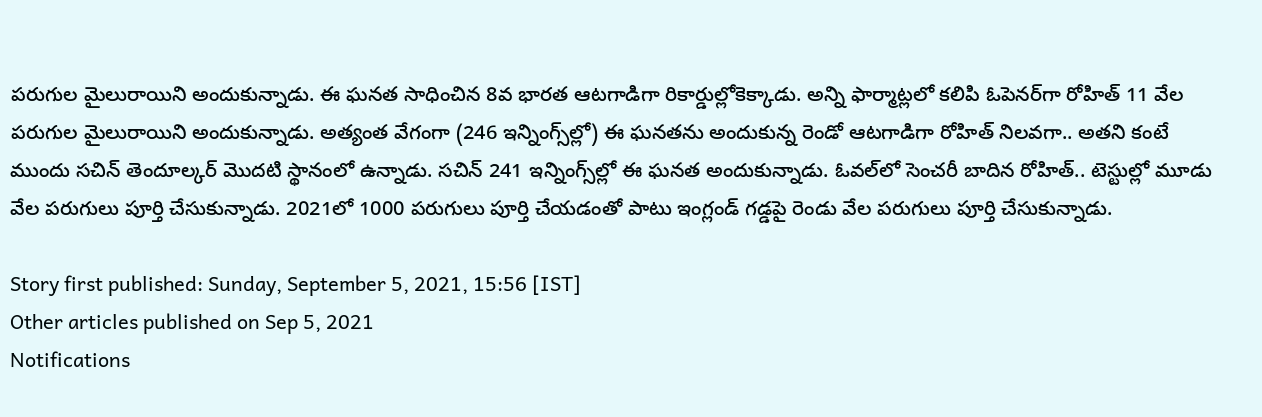పరుగుల మైలురాయిని అందుకున్నాడు. ఈ ఘనత సాధించిన 8వ భారత ఆటగాడిగా రికార్డుల్లోకెక్కాడు. అన్ని ఫార్మాట్లలో కలిపి ఓపెనర్‌గా రోహిత్‌ 11 వేల పరుగుల మైలురాయిని అందుకున్నాడు. అత్యంత వేగంగా (246 ఇన్నింగ్స్‌ల్లో) ఈ ఘనతను అందుకున్న రెండో ఆటగాడిగా రోహిత్ నిలవగా.. అతని కంటే ముందు సచిన్ తెందూల్కర్‌ మొదటి స్థానంలో ఉన్నాడు. సచిన్‌ 241 ఇన్నింగ్స్‌ల్లో ఈ ఘనత అందుకున్నాడు. ఓవల్‌లో సెంచరీ బాదిన రోహిత్.. టెస్టుల్లో మూడు వేల పరుగులు పూర్తి చేసుకున్నాడు. 2021లో 1000 పరుగులు పూర్తి చేయడంతో పాటు ఇంగ్లండ్‌ గడ్డపై రెండు వేల పరుగులు పూర్తి చేసుకున్నాడు.

Story first published: Sunday, September 5, 2021, 15:56 [IST]
Other articles published on Sep 5, 2021
Notifications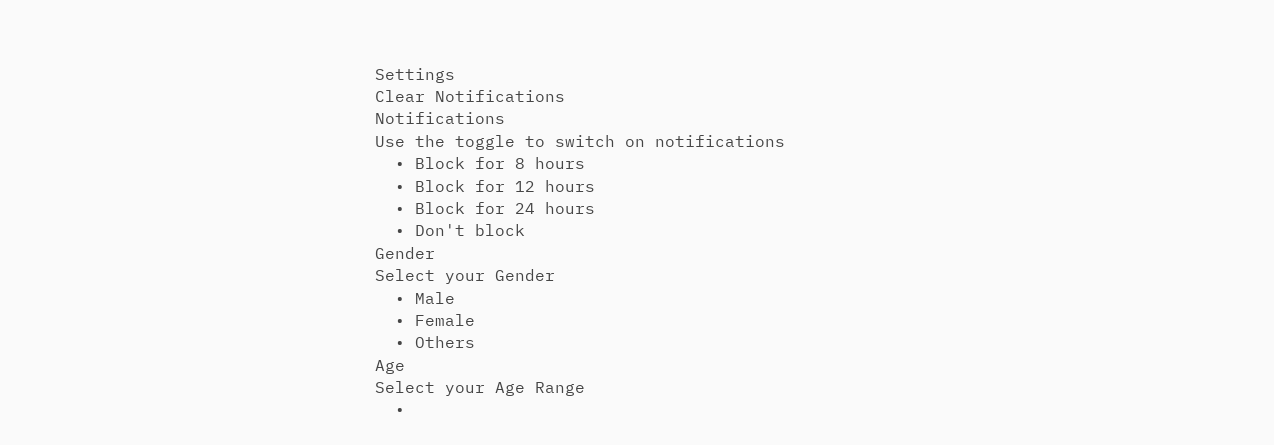Settings
Clear Notifications
Notifications
Use the toggle to switch on notifications
  • Block for 8 hours
  • Block for 12 hours
  • Block for 24 hours
  • Don't block
Gender
Select your Gender
  • Male
  • Female
  • Others
Age
Select your Age Range
  •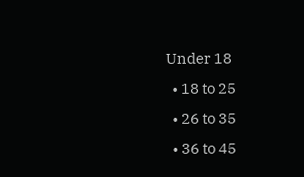Under 18
  • 18 to 25
  • 26 to 35
  • 36 to 45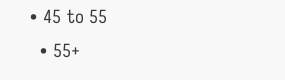• 45 to 55
  • 55+